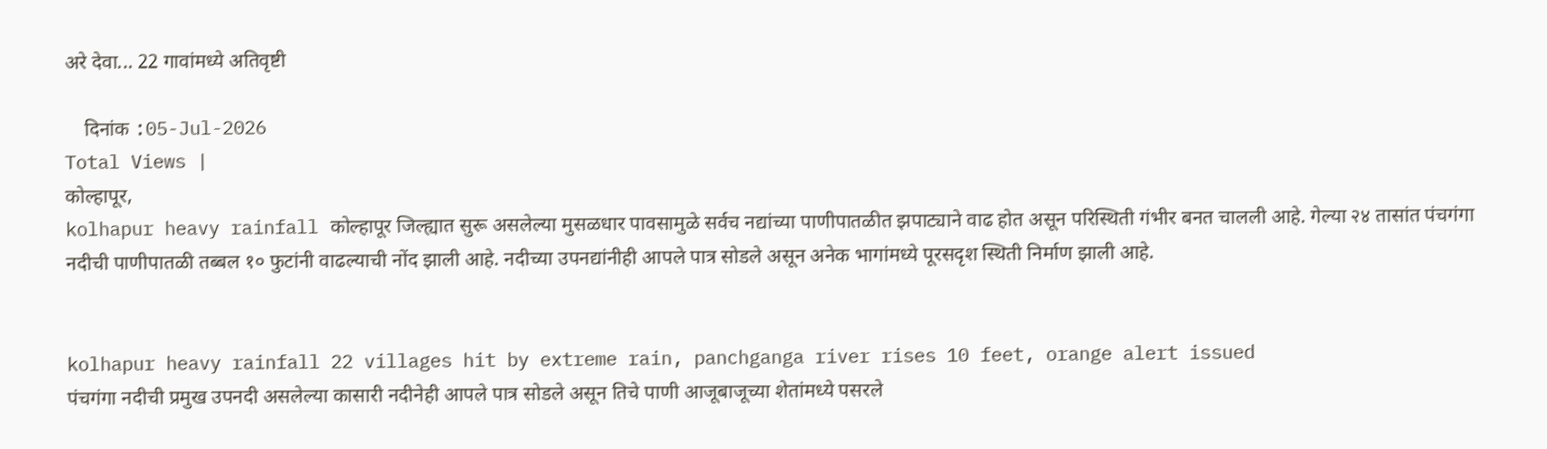अरे देवा... 22 गावांमध्ये अतिवृष्टी

    दिनांक :05-Jul-2026
Total Views |
कोल्हापूर,
kolhapur heavy rainfall कोल्हापूर जिल्ह्यात सुरू असलेल्या मुसळधार पावसामुळे सर्वच नद्यांच्या पाणीपातळीत झपाट्याने वाढ होत असून परिस्थिती गंभीर बनत चालली आहे. गेल्या २४ तासांत पंचगंगा नदीची पाणीपातळी तब्बल १० फुटांनी वाढल्याची नोंद झाली आहे. नदीच्या उपनद्यांनीही आपले पात्र सोडले असून अनेक भागांमध्ये पूरसदृश स्थिती निर्माण झाली आहे.


kolhapur heavy rainfall 22 villages hit by extreme rain, panchganga river rises 10 feet, orange alert issued
पंचगंगा नदीची प्रमुख उपनदी असलेल्या कासारी नदीनेही आपले पात्र सोडले असून तिचे पाणी आजूबाजूच्या शेतांमध्ये पसरले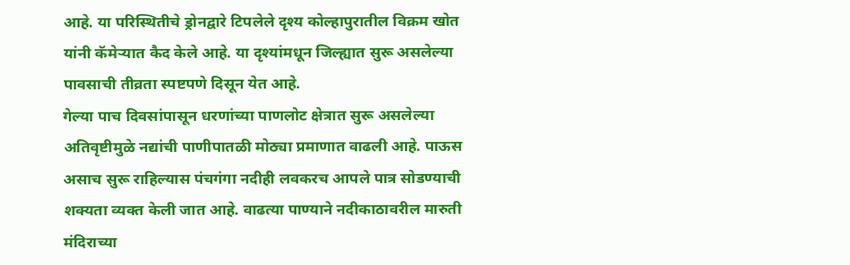आहे. या परिस्थितीचे ड्रोनद्वारे टिपलेले दृश्य कोल्हापुरातील विक्रम खोत यांनी कॅमेऱ्यात कैद केले आहे. या दृश्यांमधून जिल्ह्यात सुरू असलेल्या पावसाची तीव्रता स्पष्टपणे दिसून येत आहे.
गेल्या पाच दिवसांपासून धरणांच्या पाणलोट क्षेत्रात सुरू असलेल्या अतिवृष्टीमुळे नद्यांची पाणीपातळी मोठ्या प्रमाणात वाढली आहे. पाऊस असाच सुरू राहिल्यास पंचगंगा नदीही लवकरच आपले पात्र सोडण्याची शक्यता व्यक्त केली जात आहे. वाढत्या पाण्याने नदीकाठावरील मारुती मंदिराच्या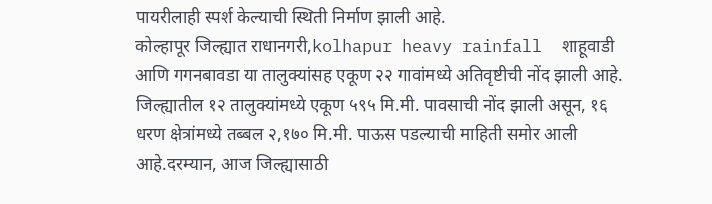पायरीलाही स्पर्श केल्याची स्थिती निर्माण झाली आहे.
कोल्हापूर जिल्ह्यात राधानगरी,kolhapur heavy rainfall  शाहूवाडी आणि गगनबावडा या तालुक्यांसह एकूण २२ गावांमध्ये अतिवृष्टीची नोंद झाली आहे. जिल्ह्यातील १२ तालुक्यांमध्ये एकूण ५९५ मि.मी. पावसाची नोंद झाली असून, १६ धरण क्षेत्रांमध्ये तब्बल २,१७० मि.मी. पाऊस पडल्याची माहिती समोर आली आहे.दरम्यान, आज जिल्ह्यासाठी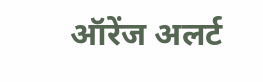ऑरेंज अलर्ट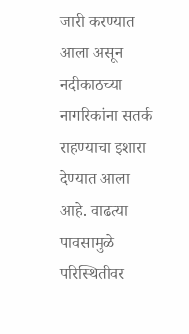जारी करण्यात आला असून नदीकाठच्या नागरिकांना सतर्क राहण्याचा इशारा देण्यात आला आहे. वाढत्या पावसामुळे परिस्थितीवर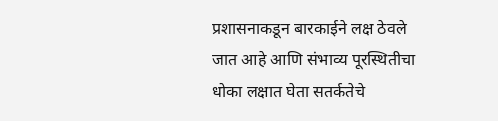प्रशासनाकडून बारकाईने लक्ष ठेवले जात आहे आणि संभाव्य पूरस्थितीचा धोका लक्षात घेता सतर्कतेचे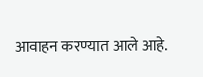आवाहन करण्यात आले आहे.